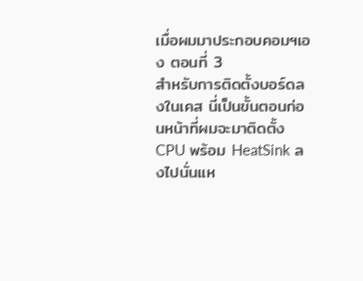เมื่อผมมาประกอบคอมฯเอง ตอนที่ 3
สำหรับการติดตั้งบอร์ดลงในเคส นี่เป็นขั้นตอนก่อนหน้าที่ผมจะมาติดตั้ง CPU พร้อม HeatSink ลงไปนั่นแห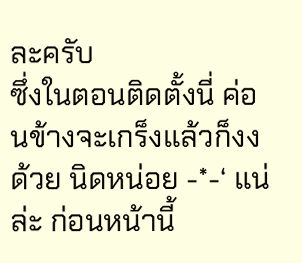ละครับ
ซึ่งในตอนติดตั้งนี่ ค่อนข้างจะเกร็งแล้วก็งงด้วย นิดหน่อย -*-‘ แน่ล่ะ ก่อนหน้านี้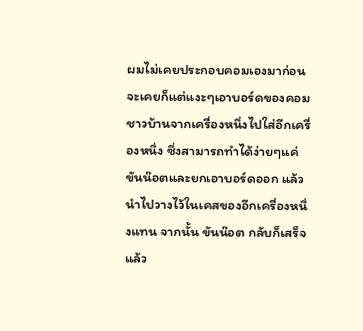ผมไม่เคยประกอบคอมเองมาก่อน จะเคยก็แต่แงะๆเอาบอร์ดของคอมชาวบ้านจากเครื่องหนึ่งไปใส่อีกเครื่องหนึ่ง ซึ่งสามารถทำได้ง่ายๆแค่ขันน๊อตและยกเอาบอร์ดออก แล้วนำไปวางไว้ในเคสของอีกเครื่องหนึ่งแทน จากนั้น ขันน๊อต กลับก็เสร็จ แล้ว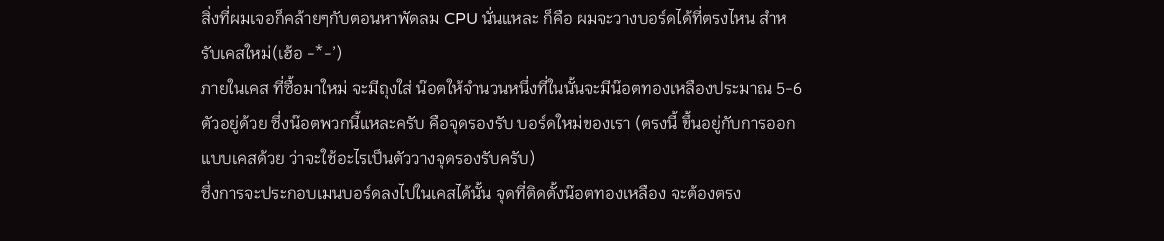สิ่งที่ผมเจอก็คล้ายๆกับตอนหาพัดลม CPU นั่นแหละ ก็คือ ผมจะวางบอร์ดได้ที่ตรงไหน สำหรับเคสใหม่(เฮ้อ -*-’)
ภายในเคส ที่ซื้อมาใหม่ จะมีถุงใส่ น๊อตให้จำนวนหนึ่งที่ในนั้นจะมีน๊อตทองเหลืองประมาณ 5-6 ตัวอยู่ด้วย ซึ่งน๊อตพวกนี้แหละครับ คือจุดรองรับ บอร์ดใหม่ของเรา (ตรงนี้ ขึ้นอยู่กับการออกแบบเคสด้วย ว่าจะใช้อะไรเป็นตัววางจุดรองรับครับ)
ซึ่งการจะประกอบเมนบอร์ดลงไปในเคสได้นั้น จุดที่ติดตั้งน๊อตทองเหลือง จะต้องตรง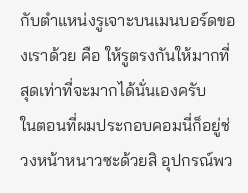กับตำแหน่งรูเจาะบนเมนบอร์ดของเราด้วย คือ ให้รูตรงกันให้มากที่สุดเท่าที่จะมากได้นั่นเองครับ
ในตอนที่ผมประกอบคอมนี่ก็อยู่ช่วงหน้าหนาวซะด้วยสิ อุปกรณ์พว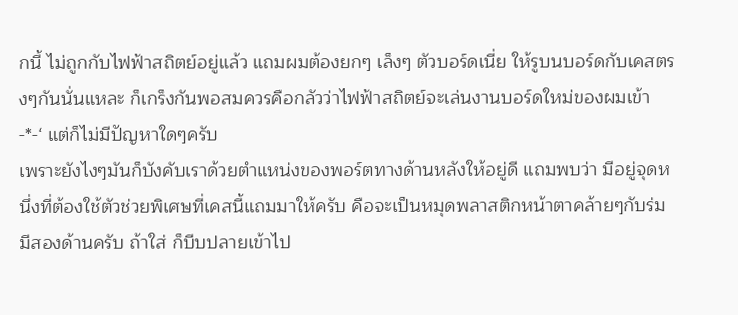กนี้ ไม่ถูกกับไฟฟ้าสถิตย์อยู่แล้ว แถมผมต้องยกๆ เล็งๆ ตัวบอร์ดเนี่ย ให้รูบนบอร์ดกับเคสตรงๆกันนั่นแหละ ก็เกร็งกันพอสมควรคือกลัวว่าไฟฟ้าสถิตย์จะเล่นงานบอร์ดใหม่ของผมเข้า -*-‘ แต่ก็ไม่มีปัญหาใดๆครับ
เพราะยังไงๆมันก็บังคับเราด้วยตำแหน่งของพอร์ตทางด้านหลังให้อยู่ดี แถมพบว่า มีอยู่จุดหนึ่งที่ต้องใช้ตัวช่วยพิเศษที่เคสนี้แถมมาให้ครับ คือจะเป็นหมุดพลาสติกหน้าตาคล้ายๆกับร่ม มีสองด้านครับ ถ้าใส่ ก็บีบปลายเข้าไป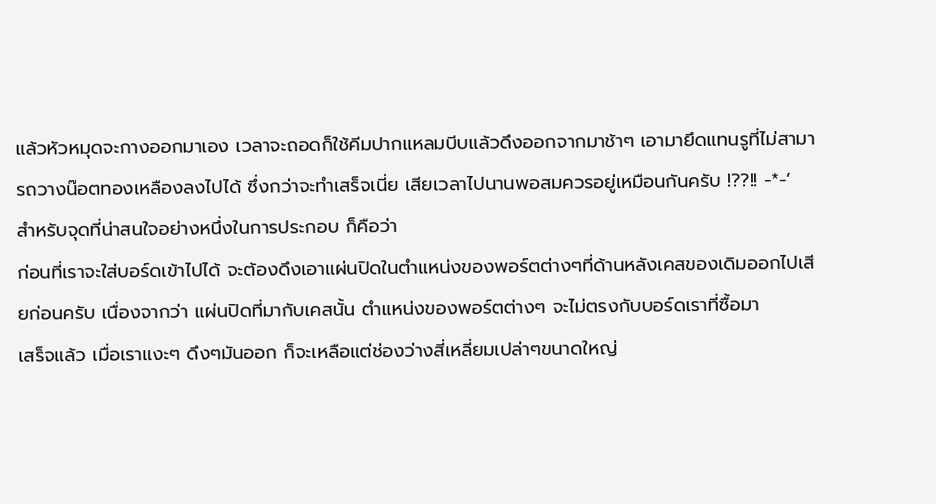แล้วหัวหมุดจะกางออกมาเอง เวลาจะถอดก็ใช้คีมปากแหลมบีบแล้วดึงออกจากมาช้าๆ เอามายึดแทนรูที่ไม่สามารถวางน๊อตทองเหลืองลงไปได้ ซึ่งกว่าจะทำเสร็จเนี่ย เสียเวลาไปนานพอสมควรอยู่เหมือนกันครับ !??!! -*-’
สำหรับจุดที่น่าสนใจอย่างหนึ่งในการประกอบ ก็คือว่า
ก่อนที่เราจะใส่บอร์ดเข้าไปได้ จะต้องดึงเอาแผ่นปิดในตำแหน่งของพอร์ตต่างๆที่ด้านหลังเคสของเดิมออกไปเสียก่อนครับ เนื่องจากว่า แผ่นปิดที่มากับเคสนั้น ตำแหน่งของพอร์ตต่างๆ จะไม่ตรงกับบอร์ดเราที่ซื้อมา
เสร็จแล้ว เมื่อเราแงะๆ ดึงๆมันออก ก็จะเหลือแต่ช่องว่างสี่เหลี่ยมเปล่าๆขนาดใหญ่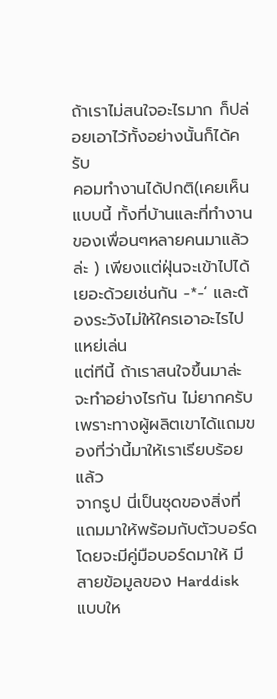ถ้าเราไม่สนใจอะไรมาก ก็ปล่อยเอาไว้ทั้งอย่างนั้นก็ได้ครับ
คอมทำงานได้ปกติ(เคยเห็นแบบนี้ ทั้งที่บ้านและที่ทำงานของเพื่อนๆหลายคนมาแล้วล่ะ ) เพียงแต่ฝุ่นจะเข้าไปได้เยอะด้วยเช่นกัน -*-‘ และต้องระวังไม่ให้ใครเอาอะไรไปแหย่เล่น
แต่ทีนี้ ถ้าเราสนใจขึ้นมาล่ะ จะทำอย่างไรกัน ไม่ยากครับ เพราะทางผู้ผลิตเขาได้แถมของที่ว่านี้มาให้เราเรียบร้อยแล้ว
จากรูป นี่เป็นชุดของสิ่งที่แถมมาให้พร้อมกับตัวบอร์ด
โดยจะมีคู่มือบอร์ดมาให้ มีสายข้อมูลของ Harddisk แบบให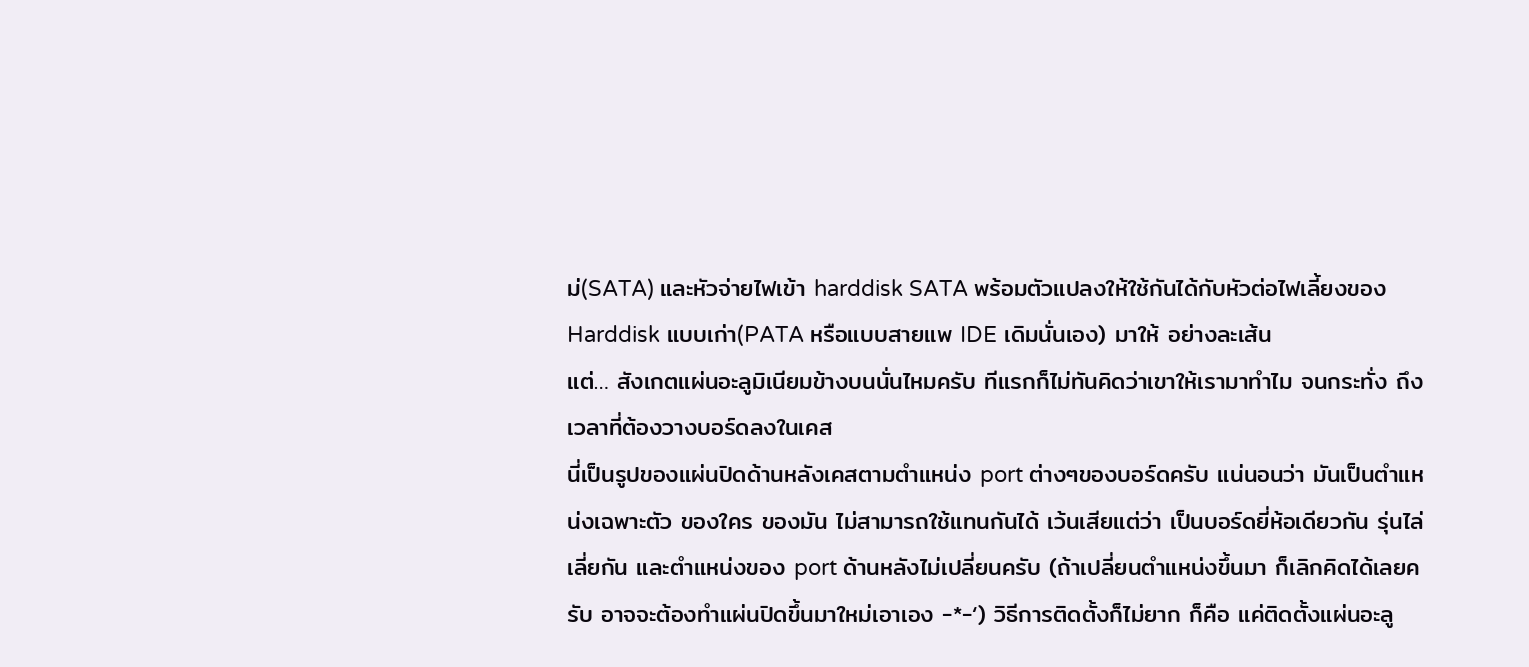ม่(SATA) และหัวจ่ายไฟเข้า harddisk SATA พร้อมตัวแปลงให้ใช้กันได้กับหัวต่อไฟเลี้ยงของ Harddisk แบบเก่า(PATA หรือแบบสายแพ IDE เดิมนั่นเอง) มาให้ อย่างละเส้น
แต่… สังเกตแผ่นอะลูมิเนียมข้างบนนั่นไหมครับ ทีแรกก็ไม่ทันคิดว่าเขาให้เรามาทำไม จนกระทั่ง ถึงเวลาที่ต้องวางบอร์ดลงในเคส
นี่เป็นรูปของแผ่นปิดด้านหลังเคสตามตำแหน่ง port ต่างๆของบอร์ดครับ แน่นอนว่า มันเป็นตำแหน่งเฉพาะตัว ของใคร ของมัน ไม่สามารถใช้แทนกันได้ เว้นเสียแต่ว่า เป็นบอร์ดยี่ห้อเดียวกัน รุ่นไล่เลี่ยกัน และตำแหน่งของ port ด้านหลังไม่เปลี่ยนครับ (ถ้าเปลี่ยนตำแหน่งขึ้นมา ก็เลิกคิดได้เลยครับ อาจจะต้องทำแผ่นปิดขึ้นมาใหม่เอาเอง -*-‘) วิธีการติดตั้งก็ไม่ยาก ก็คือ แค่ติดตั้งแผ่นอะลู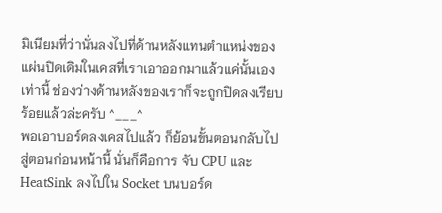มิเนียมที่ว่านั่นลงไปที่ด้านหลังแทนตำแหน่งของแผ่นปิดเดิมในเคสที่เราเอาออกมาแล้วแค่นั้นเอง เท่านี้ ช่องว่างด้านหลังของเราก็จะถูกปิดลงเรียบร้อยแล้วล่ะครับ ^___^
พอเอาบอร์ดลงเคสไปแล้ว ก็ย้อนขั้นตอนกลับไปสู่ตอนก่อนหน้านี้ นั่นก็คือการ จับ CPU และ HeatSink ลงไปใน Socket บนบอร์ด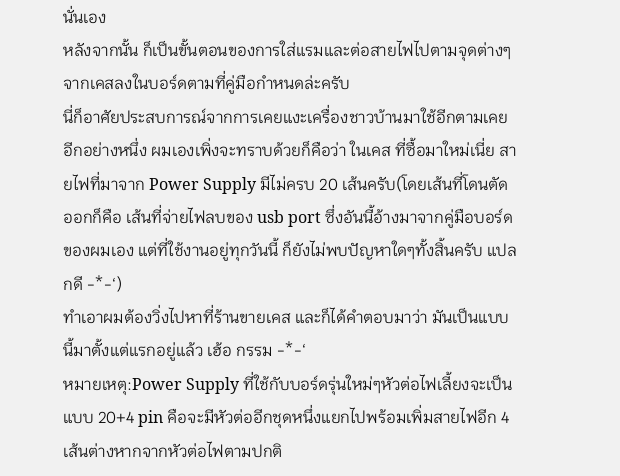นั่นเอง
หลังจากนั้น ก็เป็นขั้นตอนของการใส่แรมและต่อสายไฟไปตามจุดต่างๆจากเคสลงในบอร์ดตามที่คู่มือกำหนดล่ะครับ
นี่ก็อาศัยประสบการณ์จากการเคยแงะเครื่องชาวบ้านมาใช้อีกตามเคย
อีกอย่างหนึ่ง ผมเองเพิ่งจะทราบด้วยก็คือว่า ในเคส ที่ซื้อมาใหม่เนี่ย สายไฟที่มาจาก Power Supply มีไม่ครบ 20 เส้นครับ(โดยเส้นที่โดนตัดออกก็คือ เส้นที่จ่ายไฟลบของ usb port ซึ่งอันนี้อ้างมาจากคู่มือบอร์ดของผมเอง แต่ที่ใช้งานอยู่ทุกวันนี้ ก็ยังไม่พบปัญหาใดๆทั้งสิ้นครับ แปลกดี -*-‘)
ทำเอาผมต้องวิ่งไปหาที่ร้านขายเคส และก็ได้คำตอบมาว่า มันเป็นแบบนี้มาตั้งแต่แรกอยู่แล้ว เฮ้อ กรรม -*-‘
หมายเหตุ:Power Supply ที่ใช้กับบอร์ดรุ่นใหม่ๆหัวต่อไฟเลี้ยงจะเป็นแบบ 20+4 pin คือจะมีหัวต่ออีกชุดหนึ่งแยกไปพร้อมเพิ่มสายไฟอีก 4 เส้นต่างหากจากหัวต่อไฟตามปกติ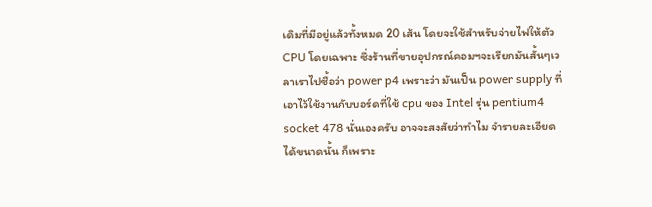เดิมที่มีอยู่แล้วทั้งหมด 20 เส้น โดยจะใช้สำหรับจ่ายไฟให้ตัว CPU โดยเฉพาะ ซึ่งร้านที่ขายอุปกรณ์คอมฯจะเรียกมันสั้นๆเวลาเราไปซื้อว่า power p4 เพราะว่า มันเป็น power supply ที่เอาไว้ใช้งานกับบอร์ดที่ใช้ cpu ของ Intel รุ่น pentium4 socket 478 นั่นเองครับ อาจจะสงสัยว่าทำไม จำรายละเอียดได้ขนาดนั้น ก็เพราะ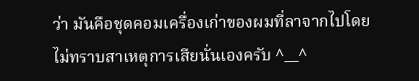ว่า มันคือชุดคอมเครื่องเก่าของผมที่ลาจากไปโดยไม่ทราบสาเหตุการเสียนั่นเองครับ ^__^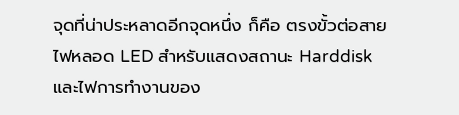จุดที่น่าประหลาดอีกจุดหนึ่ง ก็คือ ตรงขั้วต่อสายไฟหลอด LED สำหรับแสดงสถานะ Harddisk และไฟการทำงานของ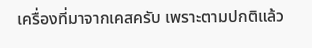เครื่องที่มาจากเคสครับ เพราะตามปกติแล้ว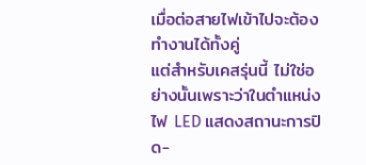เมื่อต่อสายไฟเข้าไปจะต้องทำงานได้ทั้งคู่
แต่สำหรับเคสรุ่นนี้ ไม่ใช่อย่างนั้นเพราะว่าในตำแหน่งไฟ LED แสดงสถานะการปิด-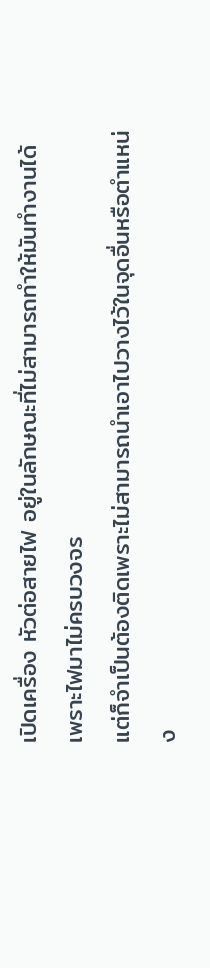เปิดเครื่อง หัวต่อสายไฟ อยู่ในลักษณะที่ไม่สามารถทำให้มันทำงานได้ เพราะไฟมาไม่ครบวงจร
แต่ก็จำเป็นต้องติดเพราะไม่สามารถนำเอาไปวางไว้ในจุดอื่นหรือตำแหน่ง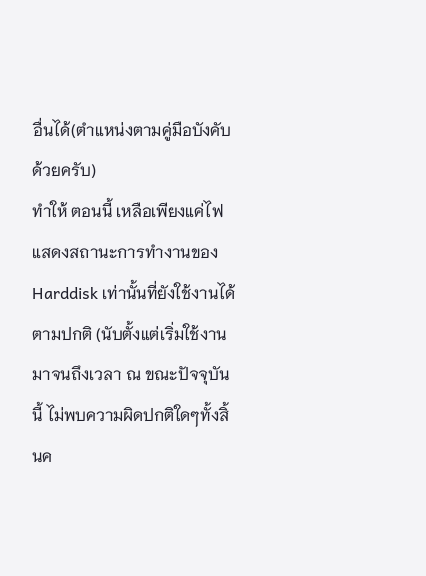อื่นได้(ตำแหน่งตามคู่มือบังคับด้วยครับ)
ทำให้ ตอนนี้ เหลือเพียงแค่ไฟแสดงสถานะการทำงานของ Harddisk เท่านั้นที่ยังใช้งานได้ตามปกติ (นับตั้งแต่เริ่มใช้งานมาจนถึงเวลา ณ ขณะปัจจุบันนี้ ไม่พบความผิดปกติใดๆทั้งสิ้นค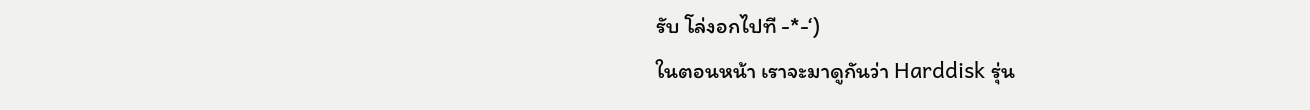รับ โล่งอกไปที -*-‘)
ในตอนหน้า เราจะมาดูกันว่า Harddisk รุ่น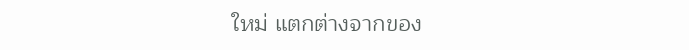ใหม่ แตกต่างจากของ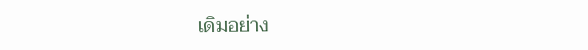เดิมอย่าง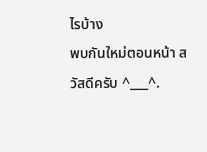ไรบ้าง
พบกันใหม่ตอนหน้า สวัสดีครับ ^___^.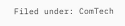Filed under: ComTech